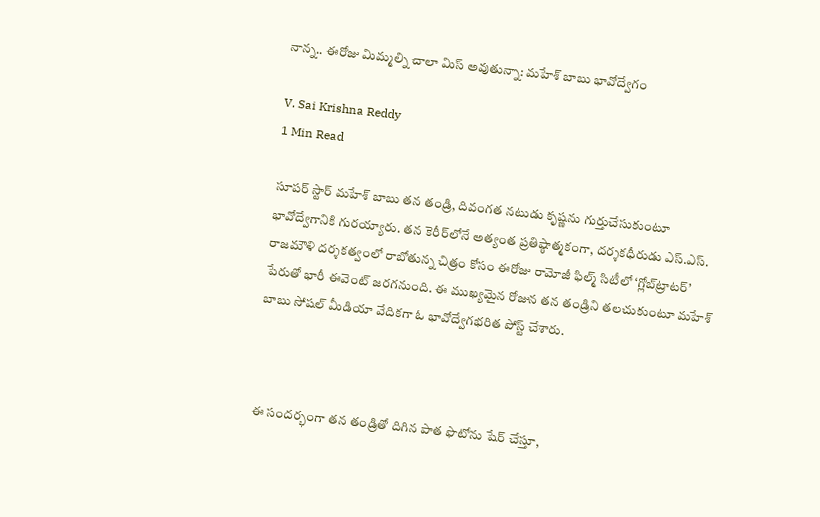నాన్న.. ఈరోజు మిమ్మల్ని చాలా మిస్ అవుతున్నా: మహేశ్ బాబు భావోద్వేగం

V. Sai Krishna Reddy
1 Min Read

సూపర్ స్టార్ మహేశ్ బాబు తన తండ్రి, దివంగత నటుడు కృష్ణను గుర్తుచేసుకుంటూ భావోద్వేగానికి గురయ్యారు. తన కెరీర్‌లోనే అత్యంత ప్రతిష్ఠాత్మకంగా, దర్శకధీరుడు ఎస్.ఎస్. రాజమౌళి దర్శకత్వంలో రాబోతున్న చిత్రం కోసం ఈరోజు రామోజీ ఫిల్మ్ సిటీలో ‘గ్లోబ్‌ట్రాటర్’ పేరుతో భారీ ఈవెంట్ జరగనుంది. ఈ ముఖ్యమైన రోజున తన తండ్రిని తలచుకుంటూ మహేశ్ బాబు సోషల్ మీడియా వేదికగా ఓ భావోద్వేగభరిత పోస్ట్ చేశారు.



ఈ సందర్భంగా తన తండ్రితో దిగిన పాత ఫొటోను షేర్ చేస్తూ,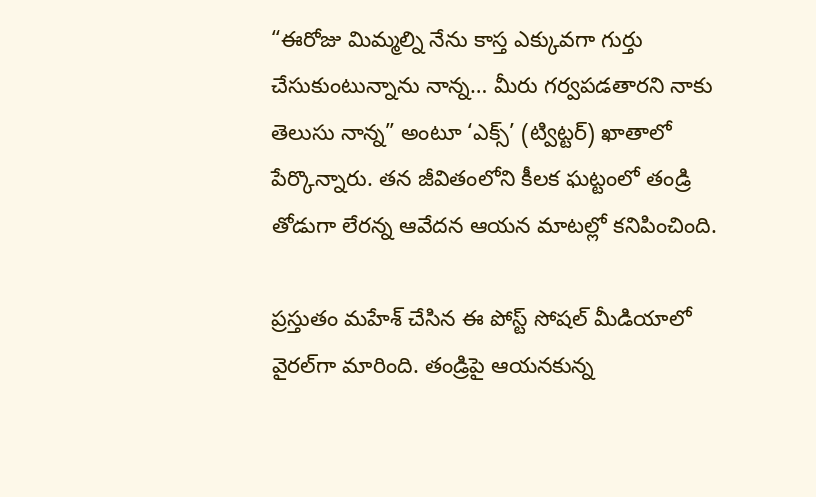“ఈరోజు మిమ్మల్ని నేను కాస్త ఎక్కువగా గుర్తు చేసుకుంటున్నాను నాన్న… మీరు గర్వపడతారని నాకు తెలుసు నాన్న” అంటూ ‘ఎక్స్’ (ట్విట్టర్) ఖాతాలో పేర్కొన్నారు. తన జీవితంలోని కీలక ఘట్టంలో తండ్రి తోడుగా లేరన్న ఆవేదన ఆయన మాటల్లో కనిపించింది.

ప్రస్తుతం మహేశ్ చేసిన ఈ పోస్ట్ సోషల్ మీడియాలో వైరల్‌గా మారింది. తండ్రిపై ఆయనకున్న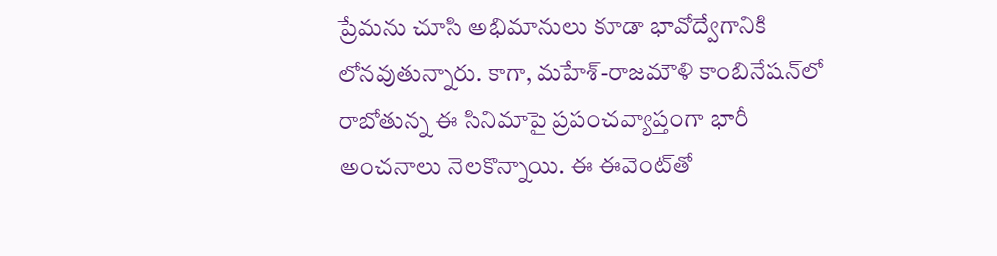ప్రేమను చూసి అభిమానులు కూడా భావోద్వేగానికి లోనవుతున్నారు. కాగా, మహేశ్-రాజమౌళి కాంబినేషన్‌లో రాబోతున్న ఈ సినిమాపై ప్రపంచవ్యాప్తంగా భారీ అంచనాలు నెలకొన్నాయి. ఈ ఈవెంట్‌తో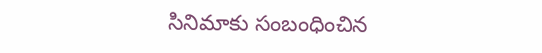సినిమాకు సంబంధించిన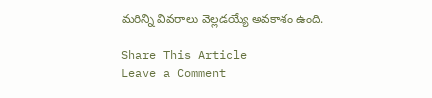మరిన్ని వివరాలు వెల్లడయ్యే అవకాశం ఉంది.

Share This Article
Leave a Comment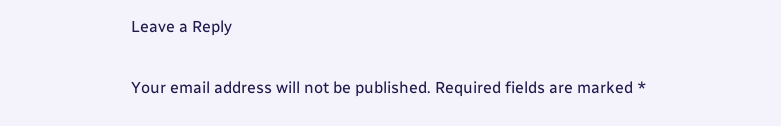Leave a Reply

Your email address will not be published. Required fields are marked *